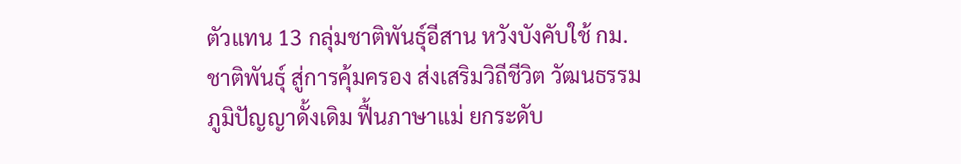ตัวแทน 13 กลุ่มชาติพันธุ์อีสาน หวังบังคับใช้ กม.ชาติพันธุ์ สู่การคุ้มครอง ส่งเสริมวิถีชีวิต วัฒนธรรม ภูมิปัญญาดั้งเดิม ฟื้นภาษาแม่ ยกระดับ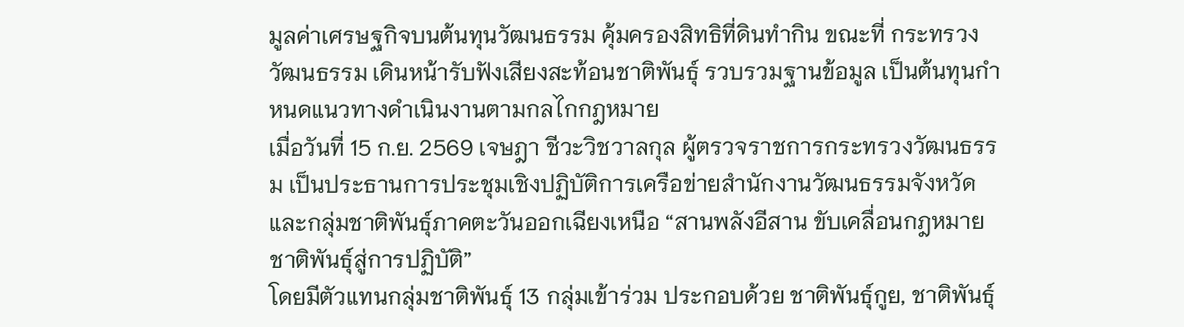มูลค่าเศรษฐกิจบนต้นทุนวัฒนธรรม คุ้มครองสิทธิที่ดินทำกิน ขณะที่ กระทรวงวัฒนธรรม เดินหน้ารับฟังเสียงสะท้อนชาติพันธุ์ รวบรวมฐานข้อมูล เป็นต้นทุนกำหนดแนวทางดำเนินงานตามกลไกกฎหมาย
เมื่อวันที่ 15 ก.ย. 2569 เจษฎา ชีวะวิชวาลกุล ผู้ตรวจราชการกระทรวงวัฒนธรรม เป็นประธานการประชุมเชิงปฏิบัติการเครือข่ายสำนักงานวัฒนธรรมจังหวัดและกลุ่มชาติพันธุ์ภาคตะวันออกเฉียงเหนือ “สานพลังอีสาน ขับเคลื่อนกฎหมายชาติพันธุ์สู่การปฏิบัติ”
โดยมีตัวแทนกลุ่มชาติพันธุ์ 13 กลุ่มเข้าร่วม ประกอบด้วย ชาติพันธุ์กูย, ชาติพันธุ์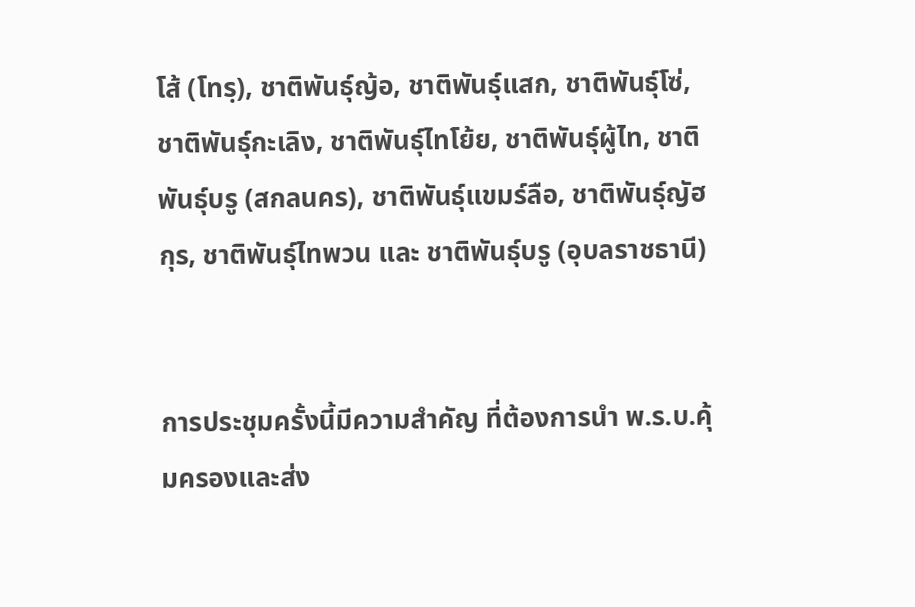โส้ (โทรฺ), ชาติพันธุ์ญ้อ, ชาติพันธุ์แสก, ชาติพันธุ์โซ่, ชาติพันธุ์กะเลิง, ชาติพันธุ์ไทโย้ย, ชาติพันธุ์ผู้ไท, ชาติพันธุ์บรู (สกลนคร), ชาติพันธุ์แขมร์ลือ, ชาติพันธุ์ญัฮกุร, ชาติพันธุ์ไทพวน และ ชาติพันธุ์บรู (อุบลราชธานี)


การประชุมครั้งนี้มีความสำคัญ ที่ต้องการนำ พ.ร.บ.คุ้มครองและส่ง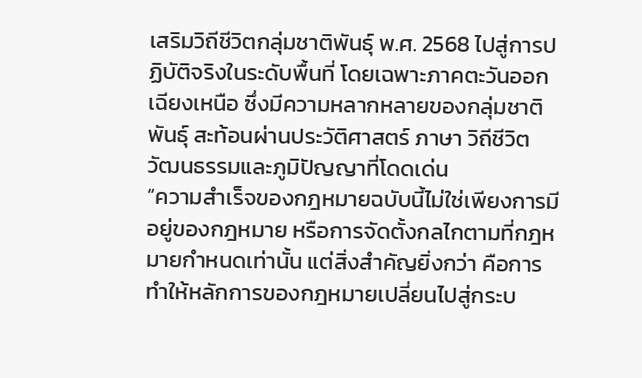เสริมวิถีชีวิตกลุ่มชาติพันธุ์ พ.ศ. 2568 ไปสู่การปฏิบัติจริงในระดับพื้นที่ โดยเฉพาะภาคตะวันออกเฉียงเหนือ ซึ่งมีความหลากหลายของกลุ่มชาติพันธุ์ สะท้อนผ่านประวัติศาสตร์ ภาษา วิถีชีวิต วัฒนธรรมและภูมิปัญญาที่โดดเด่น
“ความสำเร็จของกฎหมายฉบับนี้ไม่ใช่เพียงการมีอยู่ของกฎหมาย หรือการจัดตั้งกลไกตามที่กฎหมายกำหนดเท่านั้น แต่สิ่งสำคัญยิ่งกว่า คือการทำให้หลักการของกฎหมายเปลี่ยนไปสู่กระบ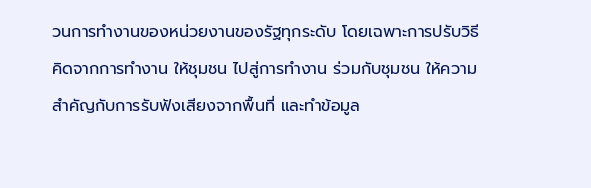วนการทำงานของหน่วยงานของรัฐทุกระดับ โดยเฉพาะการปรับวิธีคิดจากการทำงาน ให้ชุมชน ไปสู่การทำงาน ร่วมกับชุมชน ให้ความสำคัญกับการรับฟังเสียงจากพื้นที่ และทำข้อมูล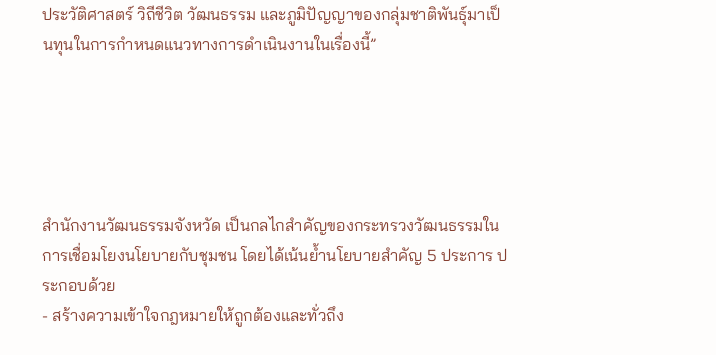ประวัติศาสตร์ วิถีชีวิต วัฒนธรรม และภูมิปัญญาของกลุ่มชาติพันธุ์มาเป็นทุนในการกำหนดแนวทางการดำเนินงานในเรื่องนี้”





สำนักงานวัฒนธรรมจังหวัด เป็นกลไกสำคัญของกระทรวงวัฒนธรรมในการเชื่อมโยงนโยบายกับชุมชน โดยได้เน้นย้ำนโยบายสำคัญ 5 ประการ ประกอบด้วย
- สร้างความเข้าใจกฎหมายให้ถูกต้องและทั่วถึง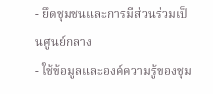- ยึดชุมชนและการมีส่วนร่วมเป็นศูนย์กลาง
- ใช้ข้อมูลและองค์ความรู้ของชุม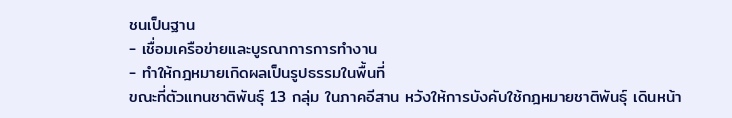ชนเป็นฐาน
- เชื่อมเครือข่ายและบูรณาการการทำงาน
- ทำให้กฎหมายเกิดผลเป็นรูปธรรมในพื้นที่
ขณะที่ตัวแทนชาติพันธุ์ 13 กลุ่ม ในภาคอีสาน หวังให้การบังคับใช้กฎหมายชาติพันธุ์ เดินหน้า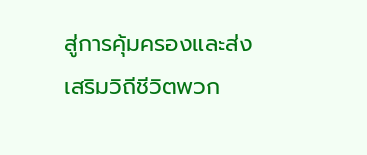สู่การคุ้มครองและส่งเสริมวิถีชีวิตพวก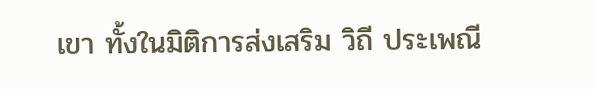เขา ทั้งในมิติการส่งเสริม วิถี ประเพณี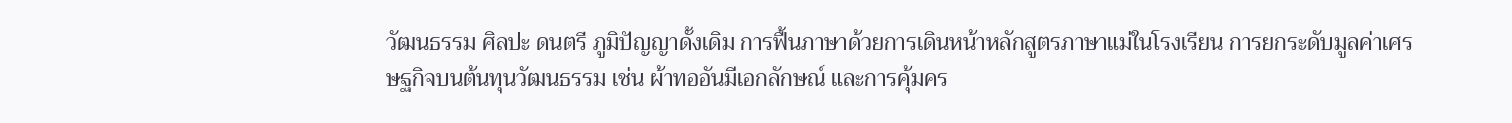วัฒนธรรม ศิลปะ ดนตรี ภูมิปัญญาดั้งเดิม การฟื้นภาษาด้วยการเดินหน้าหลักสูตรภาษาแม่ในโรงเรียน การยกระดับมูลค่าเศรษฐกิจบนต้นทุนวัฒนธรรม เช่น ผ้าทออันมีเอกลักษณ์ และการคุ้มคร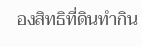องสิทธิที่ดินทำกิน